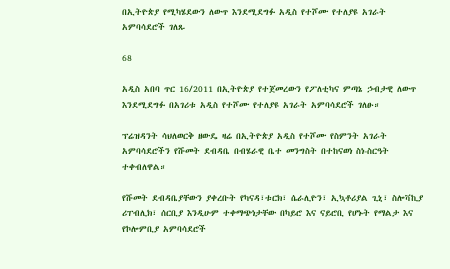በኢትዮጵያ የሚካሄደውን ለውጥ እንደሚደግፉ አዲስ የተሾሙ የተለያዩ አገራት አምባሳደሮች ገለጹ

68

አዲስ አበባ ጥር 16/2011 በኢትዮጵያ የተጀመረውን የፖለቲካና ምጣኔ ኃብታዊ ለውጥ እንደሚደግፉ በአገሪቱ አዲስ የተሾሙ የተለያዩ አገራት አምባሳደሮች ገለፁ።

ፕሬዝዳንት ሳህለወርቅ ዘውዴ ዛሬ በኢትዮጵያ አዲስ የተሾሙ የስምንት አገራት አምባሳደሮችን የሹመት ደብዳቤ በብሄራዊ ቤተ መንግስት በተከናወነ ስነ-ስርዓት ተቀብለዋል።

የሹመት ደብዳቤያቸውን ያቀረቡት የካናዳ፣ቱርክ፣ ሴራሊዮን፣ ኢኳቶሪያል ጊኒ፣ ስሎቫኪያ ሪፐብሊክ፣ ሰርቢያ እንዲሁም ተቀማጭነታቸው በካይሮ እና ናይሮቢ የሆኑት የማልታ እና የኮሎምቢያ አምባሳደሮች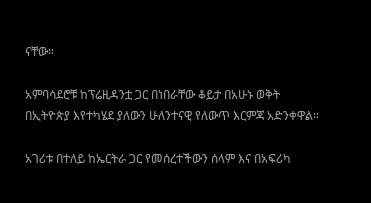ናቸው።

አምባሳደሮቹ ከፕሬዚዳንቷ ጋር በነበራቸው ቆይታ በአሁኑ ወቅት በኢትዮጵያ እየተካሄደ ያለውን ሁለንተናዊ የለውጥ እርምጃ አድንቀዋል።

አገሪቱ በተለይ ከኤርትራ ጋር የመሰረተችውን ሰላም እና በአፍሪካ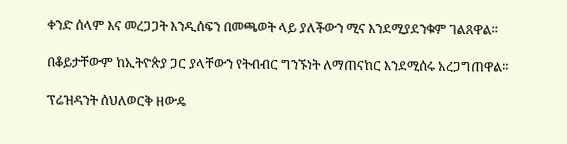ቀንድ ሰላም እና መረጋጋት እንዲሰፍን በመጫወት ላይ ያለችውን ሚና እንደሚያደንቁም ገልጸዋል።

በቆይታቸውም ከኢትዮጵያ ጋር ያላቸውን የትብብር ግንኙነት ለማጠናከር እንደሚሰሩ አረጋግጠዋል።

ፕሬዝዳንት ሰህለወርቅ ዘውዴ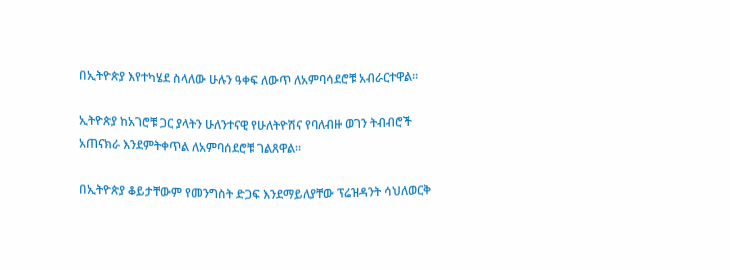በኢትዮጵያ እየተካሄደ ስላለው ሁሉን ዓቀፍ ለውጥ ለአምባሳደሮቹ አብራርተዋል።

ኢትዮጵያ ከአገሮቹ ጋር ያላትን ሁለንተናዊ የሁለትዮሽና የባለብዙ ወገን ትብብሮች አጠናክራ እንደምትቀጥል ለአምባሰደሮቹ ገልጸዋል።

በኢትዮጵያ ቆይታቸውም የመንግስት ድጋፍ እንደማይለያቸው ፕሬዝዳንት ሳህለወርቅ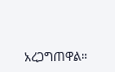አረጋግጠዋል።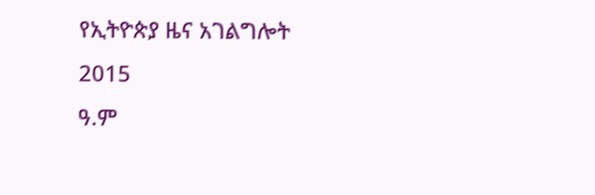የኢትዮጵያ ዜና አገልግሎት
2015
ዓ.ም